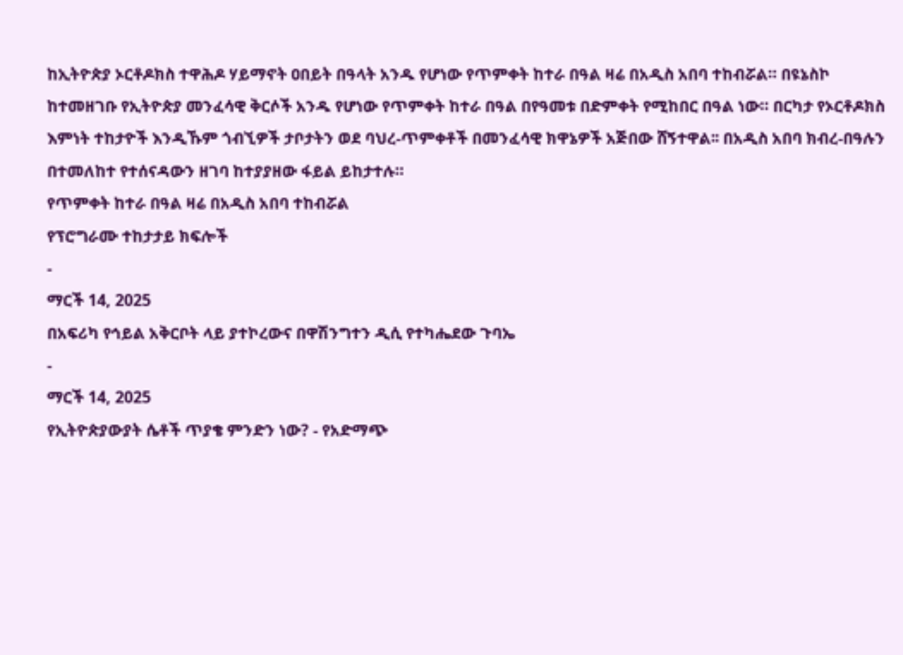ከኢትዮጵያ ኦርቶዶክስ ተዋሕዶ ሃይማኖት ዐበይት በዓላት አንዱ የሆነው የጥምቀት ከተራ በዓል ዛሬ በአዲስ አበባ ተከብሯል። በዩኔስኮ ከተመዘገቡ የኢትዮጵያ መንፈሳዊ ቅርሶች አንዱ የሆነው የጥምቀት ከተራ በዓል በየዓመቱ በድምቀት የሚከበር በዓል ነው። በርካታ የኦርቶዶክስ እምነት ተከታዮች እንዲኹም ጎብኚዎች ታቦታትን ወደ ባህረ-ጥምቀቶች በመንፈሳዊ ክዋኔዎች አጅበው ሸኝተዋል፡፡ በአዲስ አበባ ክብረ-በዓሉን በተመለከተ የተሰናዳውን ዘገባ ከተያያዘው ፋይል ይከታተሉ።
የጥምቀት ከተራ በዓል ዛሬ በአዲስ አበባ ተከብሯል
የፕሮግራሙ ተከታታይ ክፍሎች
-
ማርች 14, 2025
በአፍሪካ የኅይል አቅርቦት ላይ ያተኮረውና በዋሽንግተን ዲሲ የተካሔደው ጉባኤ
-
ማርች 14, 2025
የኢትዮጵያውያት ሴቶች ጥያቄ ምንድን ነው? - የአድማጭ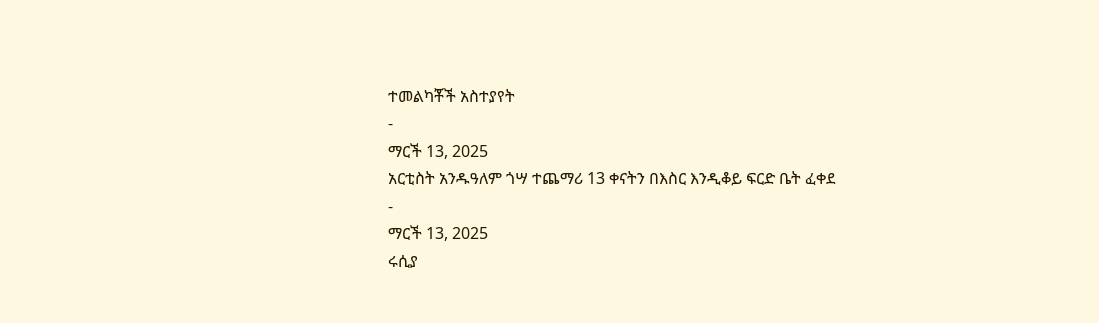ተመልካቾች አስተያየት
-
ማርች 13, 2025
አርቲስት አንዱዓለም ጎሣ ተጨማሪ 13 ቀናትን በእስር እንዲቆይ ፍርድ ቤት ፈቀደ
-
ማርች 13, 2025
ሩሲያ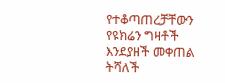የተቆጣጠረቻቸውን የዩክሬን ግዛቶች እንደያዘች መቀጠል ትሻለች